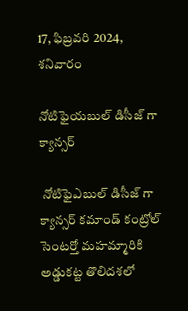17, ఫిబ్రవరి 2024, శనివారం

నోటిఫైయబుల్ డిసీజ్ గా క్యాన్సర్

 నోటిఫైఎబుల్ డిసీజ్ గా క్యాన్సర్ కమాండ్ కంట్రోల్ సెంటర్తో మహమ్మారికి అడ్డుకట్ట తొలిదశలో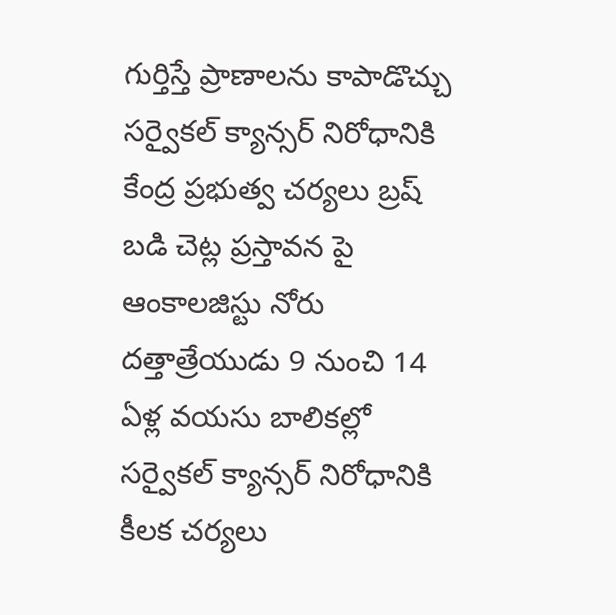గుర్తిస్తే ప్రాణాలను కాపాడొచ్చు సర్వైకల్ క్యాన్సర్ నిరోధానికి కేంద్ర ప్రభుత్వ చర్యలు బ్రష్ బడి చెట్ల ప్రస్తావన పై ఆంకాలజిస్టు నోరు దత్తాత్రేయుడు 9 నుంచి 14 ఏళ్ల వయసు బాలికల్లో సర్వైకల్ క్యాన్సర్ నిరోధానికి కీలక చర్యలు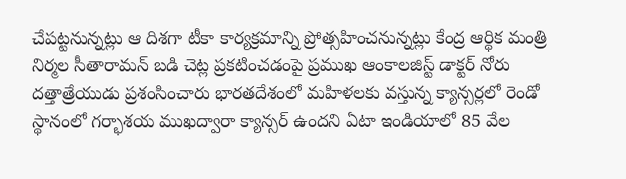చేపట్టనున్నట్లు ఆ దిశగా టీకా కార్యక్రమాన్ని ప్రోత్సహించనున్నట్లు కేంద్ర ఆర్థిక మంత్రి నిర్మల సీతారామన్ బడి చెట్ల ప్రకటించడంపై ప్రముఖ ఆంకాలజిస్ట్ డాక్టర్ నోరు దత్తాత్రేయుడు ప్రశంసించారు భారతదేశంలో మహిళలకు వస్తున్న క్యాన్సర్లలో రెండో స్థానంలో గర్భాశయ ముఖద్వారా క్యాన్సర్ ఉందని ఏటా ఇండియాలో 85 వేల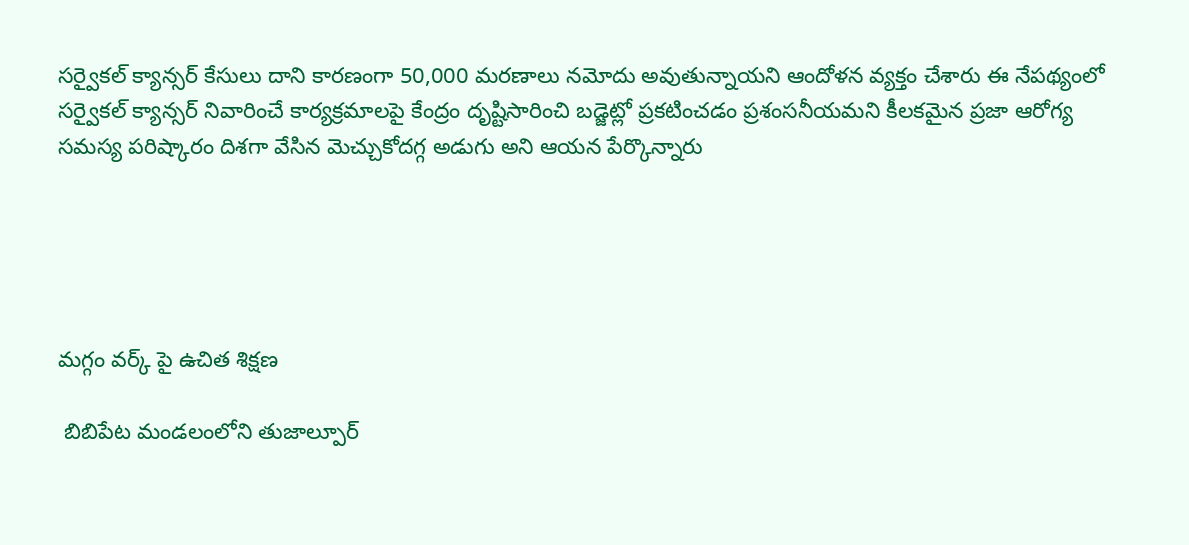సర్వైకల్ క్యాన్సర్ కేసులు దాని కారణంగా 50,000 మరణాలు నమోదు అవుతున్నాయని ఆందోళన వ్యక్తం చేశారు ఈ నేపథ్యంలో సర్వైకల్ క్యాన్సర్ నివారించే కార్యక్రమాలపై కేంద్రం దృష్టిసారించి బడ్జెట్లో ప్రకటించడం ప్రశంసనీయమని కీలకమైన ప్రజా ఆరోగ్య సమస్య పరిష్కారం దిశగా వేసిన మెచ్చుకోదగ్గ అడుగు అని ఆయన పేర్కొన్నారు





మగ్గం వర్క్ పై ఉచిత శిక్షణ

 బిబిపేట మండలంలోని తుజాల్పూర్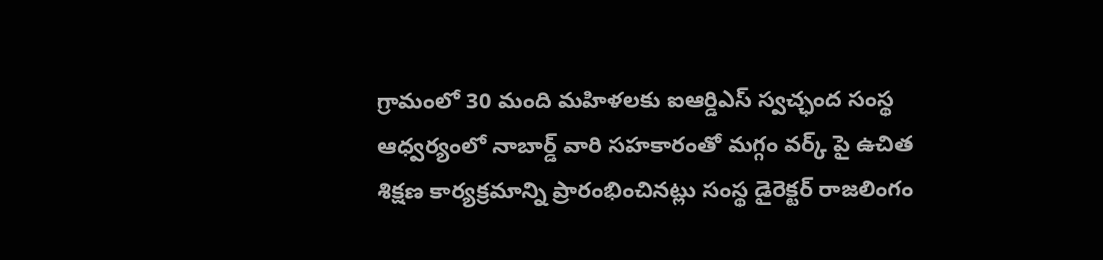గ్రామంలో 30 మంది మహిళలకు ఐఆర్డిఎస్ స్వచ్ఛంద సంస్థ ఆధ్వర్యంలో నాబార్డ్ వారి సహకారంతో మగ్గం వర్క్ పై ఉచిత శిక్షణ కార్యక్రమాన్ని ప్రారంభించినట్లు సంస్థ డైరెక్టర్ రాజలింగం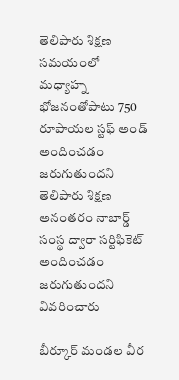తెలిపారు శిక్షణ సమయంలో మధ్యాహ్న భోజనంతోపాటు 750 రూపాయల స్టఫ్ అండ్ అందించడం జరుగుతుందని తెలిపారు శిక్షణ అనంతరం నాబార్డ్ సంస్థ ద్వారా సర్టిఫికెట్ అందించడం జరుగుతుందని వివరించారు

బీర్కూర్ మండల వీర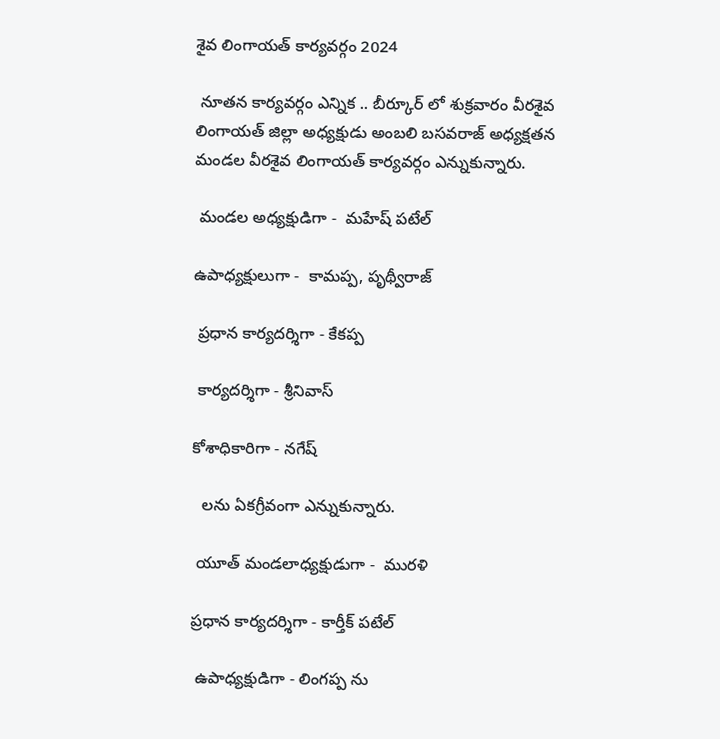శైవ లింగాయత్ కార్యవర్గం 2024

 నూతన కార్యవర్గం ఎన్నిక .. బీర్కూర్ లో శుక్రవారం వీరశైవ లింగాయత్ జిల్లా అధ్యక్షుడు అంబలి బసవరాజ్ అధ్యక్షతన మండల వీరశైవ లింగాయత్ కార్యవర్గం ఎన్నుకున్నారు.

 మండల అధ్యక్షుడిగా -  మహేష్ పటేల్

ఉపాధ్యక్షులుగా -  కామప్ప, పృథ్వీరాజ్

 ప్రధాన కార్యదర్శిగా - కేకప్ప

 కార్యదర్శిగా - శ్రీనివాస్

కోశాధికారిగా - నగేష్

  లను ఏకగ్రీవంగా ఎన్నుకున్నారు.

 యూత్ మండలాధ్యక్షుడుగా -  మురళి

ప్రధాన కార్యదర్శిగా - కార్తీక్ పటేల్

 ఉపాధ్యక్షుడిగా - లింగప్ప ను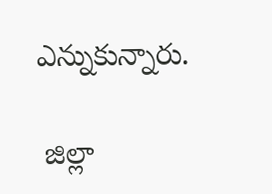ఎన్నుకున్నారు.

 జిల్లా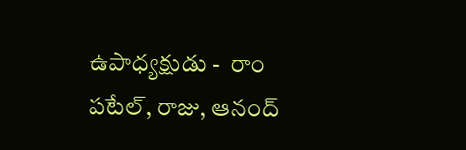ఉపాధ్యక్షుడు -  రాం పటేల్, రాజు, ఆనంద్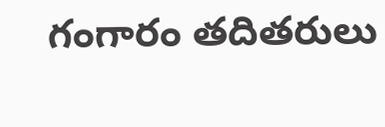గంగారం తదితరులు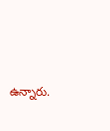ఉన్నారు.